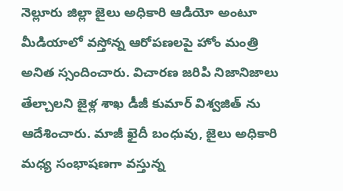నెల్లూరు జిల్లా జైలు అధికారి ఆడియో అంటూ మీడియాలో వస్తోన్న ఆరోపణలపై హోం మంత్రి అనిత స్సందించారు. విచారణ జరిపి నిజానిజాలు తేల్చాలని జైళ్ల శాఖ డీజీ కుమార్ విశ్వజిత్ ను ఆదేశించారు. మాజీ ఖైదీ బంధువు, జైలు అధికారి మధ్య సంభాషణగా వస్తున్న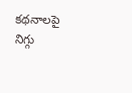కథనాలపై నిగ్గు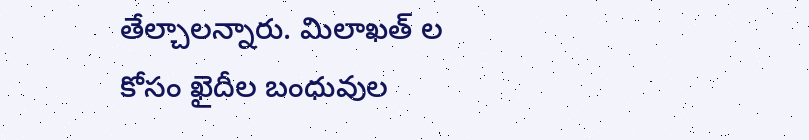తేల్చాలన్నారు. మిలాఖత్ ల కోసం ఖైదీల బంధువుల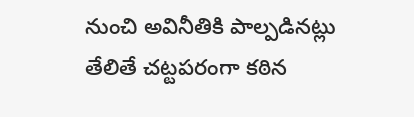నుంచి అవినీతికి పాల్పడినట్లు తేలితే చట్టపరంగా కఠిన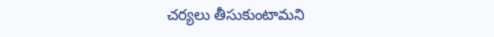చర్యలు తీసుకుంటామని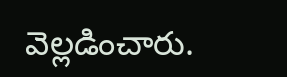వెల్లడించారు.